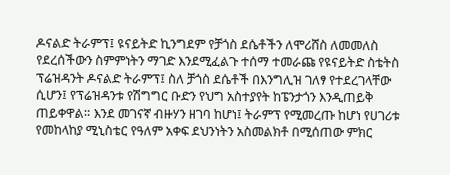ዶናልድ ትራምፕ፤ ዩናይትድ ኪንግደም የቻጎስ ደሴቶችን ለሞሪሸስ ለመመለስ የደረሰችውን ስምምነትን ማገድ እንደሚፈልጉ ተሰማ ተመራጩ የዩናይትድ ስቴትስ ፕሬዝዳንት ዶናልድ ትራምፕ፤ ስለ ቻጎስ ደሴቶች በእንግሊዝ ገለፃ የተደረገላቸው ሲሆን፤ የፕሬዝዳንቱ የሽግግር ቡድን የህግ አስተያየት ከፔንታጎን እንዲጠይቅ ጠይቀዋል። እንደ መገናኛ ብዙሃን ዘገባ ከሆነ፤ ትራምፕ የሚመረጡ ከሆነ የሀገሪቱ የመከላከያ ሚኒስቴር የዓለም አቀፍ ደህንነትን አስመልክቶ በሚሰጠው ምክር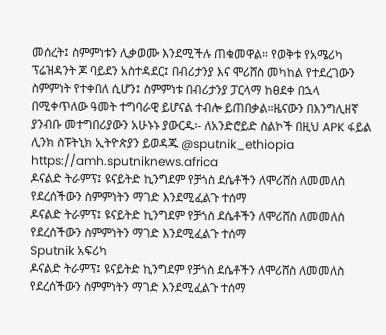መሰረት፤ ስምምነቱን ሊቃወሙ እንደሚችሉ ጠቁመዋል። የወቅቱ የአሜሪካ ፕሬዝዳንት ጆ ባይደን አስተዳደር፤ በብሪታንያ እና ሞሪሸስ መካከል የተደረገውን ስምምነት የተቀበለ ሲሆን፤ ስምምነቱ በብሪታንያ ፓርላማ ከፀደቀ በኋላ በሚቀጥለው ዓመት ተግባራዊ ይሆናል ተብሎ ይጠበቃል።ዜናውን በእንግሊዘኛ ያንብቡ መተግበሪያውን አሁኑኑ ያውርዱ፡- ለአንድሮይድ ስልኮች በዚህ APK ፋይል ሊንክ ስፑትኒክ ኢትዮጵያን ይወዳጁ @sputnik_ethiopia
https://amh.sputniknews.africa
ዶናልድ ትራምፕ፤ ዩናይትድ ኪንግደም የቻጎስ ደሴቶችን ለሞሪሸስ ለመመለስ የደረሰችውን ስምምነትን ማገድ እንደሚፈልጉ ተሰማ
ዶናልድ ትራምፕ፤ ዩናይትድ ኪንግደም የቻጎስ ደሴቶችን ለሞሪሸስ ለመመለስ የደረሰችውን ስምምነትን ማገድ እንደሚፈልጉ ተሰማ
Sputnik አፍሪካ
ዶናልድ ትራምፕ፤ ዩናይትድ ኪንግደም የቻጎስ ደሴቶችን ለሞሪሸስ ለመመለስ የደረሰችውን ስምምነትን ማገድ እንደሚፈልጉ ተሰማ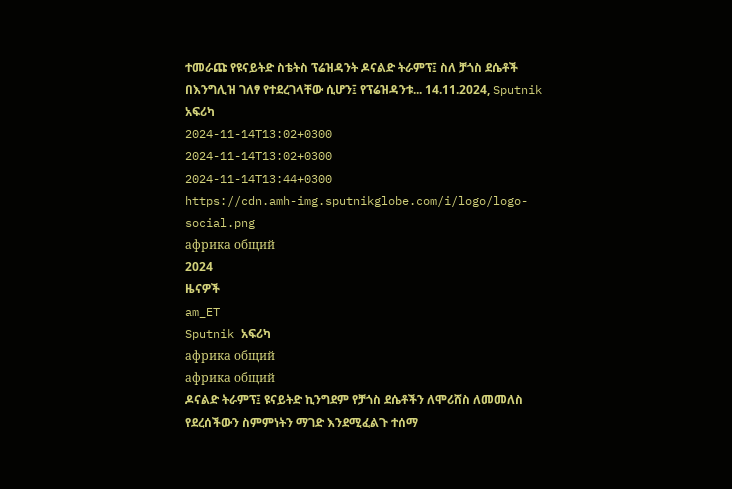ተመራጩ የዩናይትድ ስቴትስ ፕሬዝዳንት ዶናልድ ትራምፕ፤ ስለ ቻጎስ ደሴቶች በእንግሊዝ ገለፃ የተደረገላቸው ሲሆን፤ የፕሬዝዳንቱ... 14.11.2024, Sputnik አፍሪካ
2024-11-14T13:02+0300
2024-11-14T13:02+0300
2024-11-14T13:44+0300
https://cdn.amh-img.sputnikglobe.com/i/logo/logo-social.png
африка общий
2024
ዜናዎች
am_ET
Sputnik አፍሪካ
африка общий
африка общий
ዶናልድ ትራምፕ፤ ዩናይትድ ኪንግደም የቻጎስ ደሴቶችን ለሞሪሸስ ለመመለስ የደረሰችውን ስምምነትን ማገድ እንደሚፈልጉ ተሰማ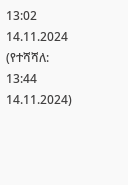13:02 14.11.2024 (የተሻሻለ: 13:44 14.11.2024)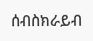ሰብስክራይብ